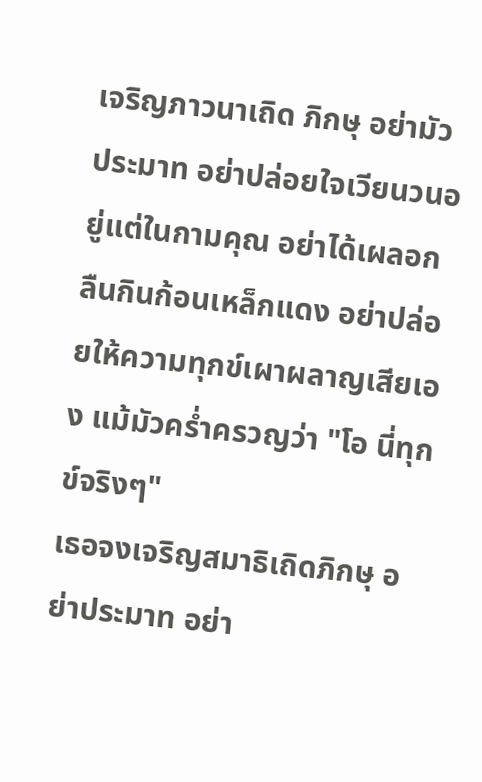เจริญภาวนาเถิด ภิกษุ อย่ามัวประมาท อย่าปล่อยใจเวียนวนอยู่แต่ในกามคุณ อย่าได้เผลอกลืนกินก้อนเหล็กแดง อย่าปล่อยให้ความทุกข์เผาผลาญเสียเอง แม้มัวคร่ำครวญว่า "โอ นี่ทุกข์จริงๆ"
เธอจงเจริญสมาธิเถิดภิกษุ อย่าประมาท อย่า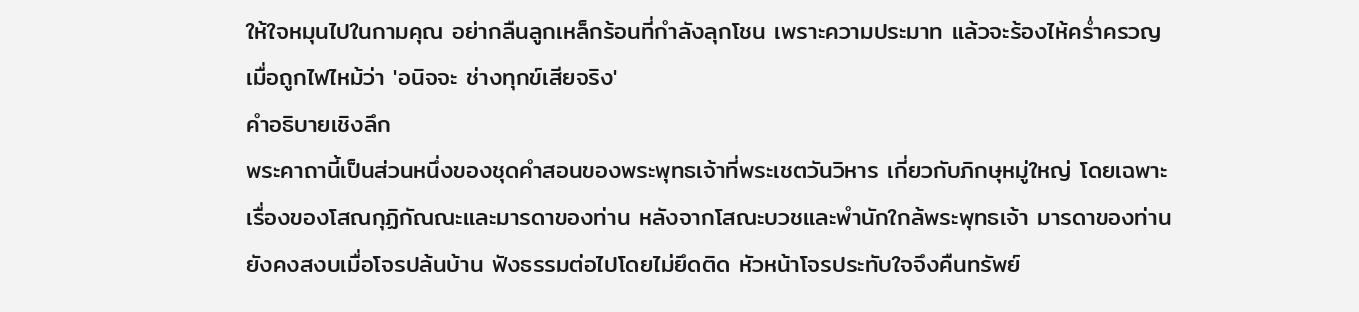ให้ใจหมุนไปในกามคุณ อย่ากลืนลูกเหล็กร้อนที่กำลังลุกโชน เพราะความประมาท แล้วจะร้องไห้คร่ำครวญเมื่อถูกไฟไหม้ว่า 'อนิจจะ ช่างทุกข์เสียจริง'
คำอธิบายเชิงลึก
พระคาถานี้เป็นส่วนหนึ่งของชุดคำสอนของพระพุทธเจ้าที่พระเชตวันวิหาร เกี่ยวกับภิกษุหมู่ใหญ่ โดยเฉพาะเรื่องของโสณกุฏิกัณณะและมารดาของท่าน หลังจากโสณะบวชและพำนักใกล้พระพุทธเจ้า มารดาของท่านยังคงสงบเมื่อโจรปล้นบ้าน ฟังธรรมต่อไปโดยไม่ยึดติด หัวหน้าโจรประทับใจจึงคืนทรัพย์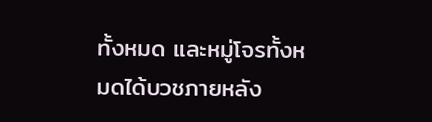ทั้งหมด และหมู่โจรทั้งหมดได้บวชภายหลัง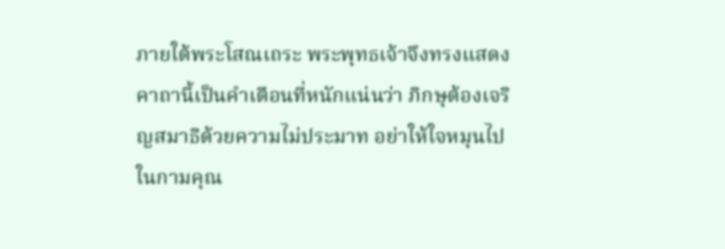ภายใต้พระโสณเถระ พระพุทธเจ้าจึงทรงแสดงคาถานี้เป็นคำเตือนที่หนักแน่นว่า ภิกษุต้องเจริญสมาธิด้วยความไม่ประมาท อย่าให้ใจหมุนไปในกามคุณ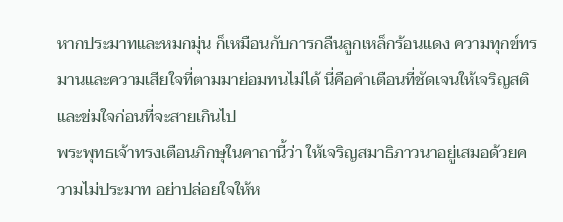หากประมาทและหมกมุ่น ก็เหมือนกับการกลืนลูกเหล็กร้อนแดง ความทุกข์ทรมานและความเสียใจที่ตามมาย่อมทนไม่ได้ นี่คือคำเตือนที่ชัดเจนให้เจริญสติและข่มใจก่อนที่จะสายเกินไป
พระพุทธเจ้าทรงเตือนภิกษุในคาถานี้ว่า ให้เจริญสมาธิภาวนาอยู่เสมอด้วยความไม่ประมาท อย่าปล่อยใจให้ห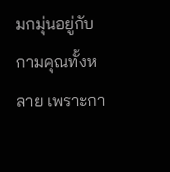มกมุ่นอยู่กับกามคุณทั้งหลาย เพราะกา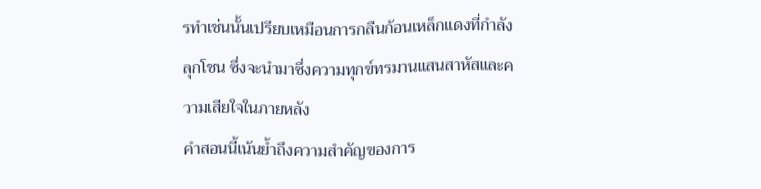รทำเช่นนั้นเปรียบเหมือนการกลืนก้อนเหล็กแดงที่กำลังลุกโชน ซึ่งจะนำมาซึ่งความทุกข์ทรมานแสนสาหัสและความเสียใจในภายหลัง
คำสอนนี้เน้นย้ำถึงความสำคัญของการ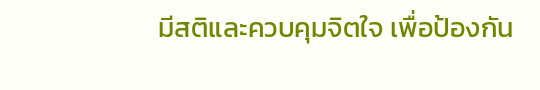มีสติและควบคุมจิตใจ เพื่อป้องกัน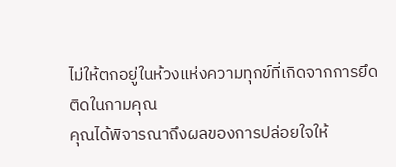ไม่ให้ตกอยู่ในห้วงแห่งความทุกข์ที่เกิดจากการยึดติดในกามคุณ
คุณได้พิจารณาถึงผลของการปล่อยใจให้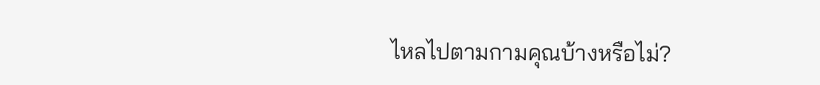ไหลไปตามกามคุณบ้างหรือไม่?